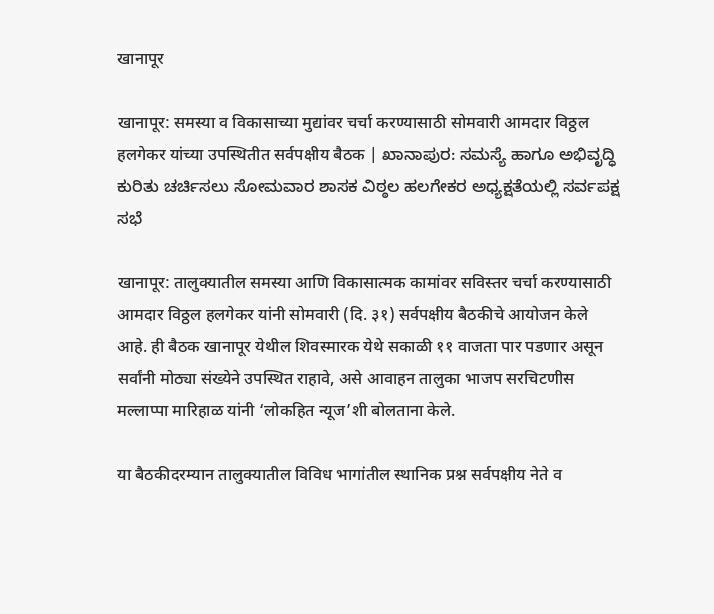खानापूर

खानापूर: समस्या व विकासाच्या मुद्यांवर चर्चा करण्यासाठी सोमवारी आमदार विठ्ठल हलगेकर यांच्या उपस्थितीत सर्वपक्षीय बैठक | ಖಾನಾಪುರ: ಸಮಸ್ಯೆ ಹಾಗೂ ಅಭಿವೃದ್ಧಿ ಕುರಿತು ಚರ್ಚಿಸಲು ಸೋಮವಾರ ಶಾಸಕ ವಿಠ್ಠಲ ಹಲಗೇಕರ ಅಧ್ಯಕ್ಷತೆಯಲ್ಲಿ ಸರ್ವಪಕ್ಷ ಸಭೆ

खानापूर: तालुक्यातील समस्या आणि विकासात्मक कामांवर सविस्तर चर्चा करण्यासाठी आमदार विठ्ठल हलगेकर यांनी सोमवारी (दि. ३१) सर्वपक्षीय बैठकीचे आयोजन केले आहे. ही बैठक खानापूर येथील शिवस्मारक येथे सकाळी ११ वाजता पार पडणार असून सर्वांनी मोठ्या संख्येने उपस्थित राहावे, असे आवाहन तालुका भाजप सरचिटणीस मल्लाप्पा मारिहाळ यांनी ‘लोकहित न्यूज’शी बोलताना केले.

या बैठकीदरम्यान तालुक्यातील विविध भागांतील स्थानिक प्रश्न सर्वपक्षीय नेते व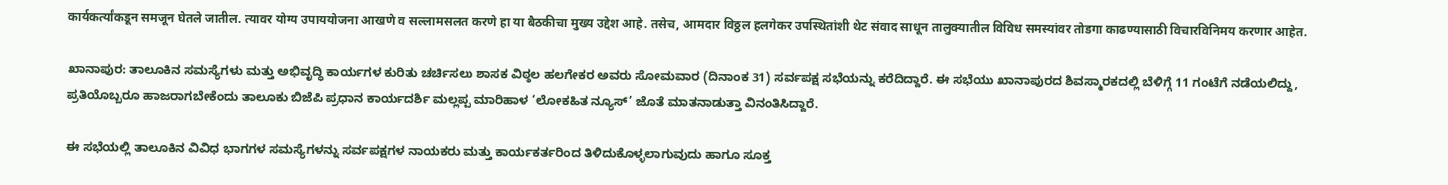कार्यकर्त्यांकडून समजून घेतले जातील. त्यावर योग्य उपाययोजना आखणे व सल्लामसलत करणे हा या बैठकीचा मुख्य उद्देश आहे. तसेच, आमदार विठ्ठल हलगेकर उपस्थितांशी थेट संवाद साधून तालुक्यातील विविध समस्यांवर तोडगा काढण्यासाठी विचारविनिमय करणार आहेत.

ಖಾನಾಪುರ: ತಾಲೂಕಿನ ಸಮಸ್ಯೆಗಳು ಮತ್ತು ಅಭಿವೃದ್ಧಿ ಕಾರ್ಯಗಳ ಕುರಿತು ಚರ್ಚಿಸಲು ಶಾಸಕ ವಿಠ್ಠಲ ಹಲಗೇಕರ ಅವರು ಸೋಮವಾರ (ದಿನಾಂಕ 31) ಸರ್ವಪಕ್ಷ ಸಭೆಯನ್ನು ಕರೆದಿದ್ದಾರೆ. ಈ ಸಭೆಯು ಖಾನಾಪುರದ ಶಿವಸ್ಮಾರಕದಲ್ಲಿ ಬೆಳಿಗ್ಗೆ 11 ಗಂಟೆಗೆ ನಡೆಯಲಿದ್ದು, ಪ್ರತಿಯೊಬ್ಬರೂ ಹಾಜರಾಗಬೇಕೆಂದು ತಾಲೂಕು ಬಿಜೆಪಿ ಪ್ರಧಾನ ಕಾರ್ಯದರ್ಶಿ ಮಲ್ಲಪ್ಪ ಮಾರಿಹಾಳ ‘ಲೋಕಹಿತ ನ್ಯೂಸ್’ ಜೊತೆ ಮಾತನಾಡುತ್ತಾ ವಿನಂತಿಸಿದ್ದಾರೆ.

ಈ ಸಭೆಯಲ್ಲಿ ತಾಲೂಕಿನ ವಿವಿಧ ಭಾಗಗಳ ಸಮಸ್ಯೆಗಳನ್ನು ಸರ್ವಪಕ್ಷಗಳ ನಾಯಕರು ಮತ್ತು ಕಾರ್ಯಕರ್ತರಿಂದ ತಿಳಿದುಕೊಳ್ಳಲಾಗುವುದು ಹಾಗೂ ಸೂಕ್ತ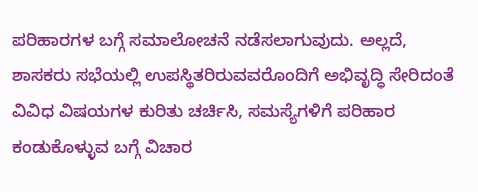ಪರಿಹಾರಗಳ ಬಗ್ಗೆ ಸಮಾಲೋಚನೆ ನಡೆಸಲಾಗುವುದು. ಅಲ್ಲದೆ, ಶಾಸಕರು ಸಭೆಯಲ್ಲಿ ಉಪಸ್ಥಿತರಿರುವವರೊಂದಿಗೆ ಅಭಿವೃದ್ಧಿ ಸೇರಿದಂತೆ ವಿವಿಧ ವಿಷಯಗಳ ಕುರಿತು ಚರ್ಚಿಸಿ, ಸಮಸ್ಯೆಗಳಿಗೆ ಪರಿಹಾರ ಕಂಡುಕೊಳ್ಳುವ ಬಗ್ಗೆ ವಿಚಾರ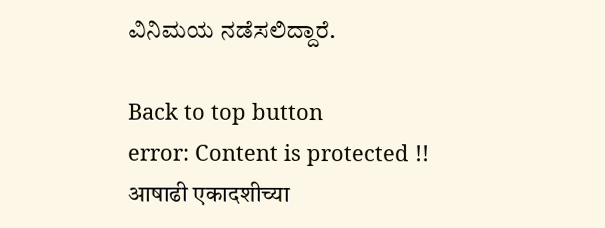ವಿನಿಮಯ ನಡೆಸಲಿದ್ದಾರೆ.

Back to top button
error: Content is protected !!
आषाढी एकादशीच्या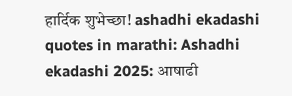हार्दिक शुभेच्छा! ashadhi ekadashi quotes in marathi: Ashadhi ekadashi 2025: आषाढी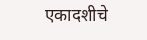एकादशीचे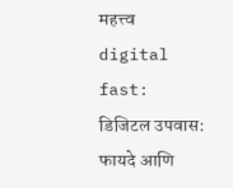महत्त्व digital fast: डिजिटल उपवास: फायदे आणि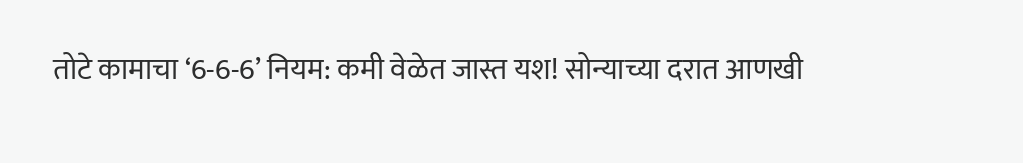तोटे कामाचा ‘6-6-6’ नियम: कमी वेळेत जास्त यश! सोन्याच्या दरात आणखी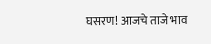घसरण! आजचे ताजे भाव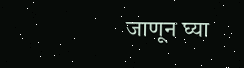जाणून घ्या